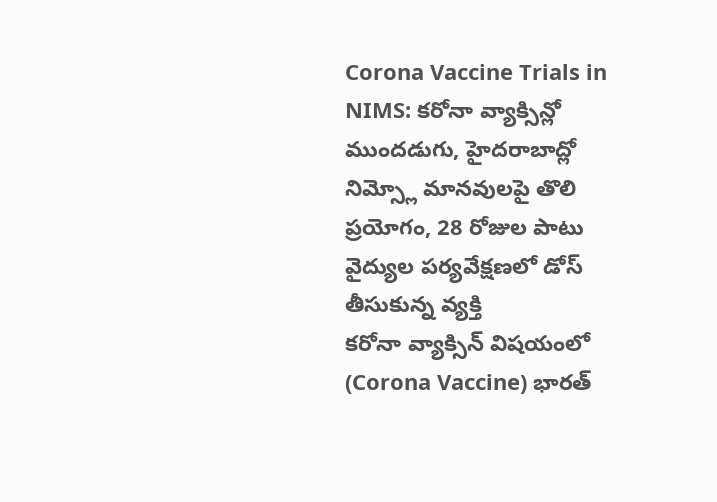Corona Vaccine Trials in NIMS: కరోనా వ్యాక్సిన్లో ముందడుగు, హైదరాబాద్లో నిమ్స్లో మానవులపై తొలి ప్రయోగం, 28 రోజుల పాటు వైద్యుల పర్యవేక్షణలో డోస్ తీసుకున్న వ్యక్తి
కరోనా వ్యాక్సిన్ విషయంలో (Corona Vaccine) భారత్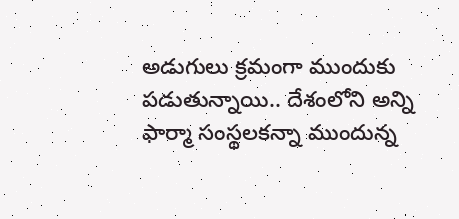అడుగులు క్రమంగా ముందుకు పడుతున్నాయి.. దేశంలోని అన్ని ఫార్మా సంస్థలకన్నా ముందున్న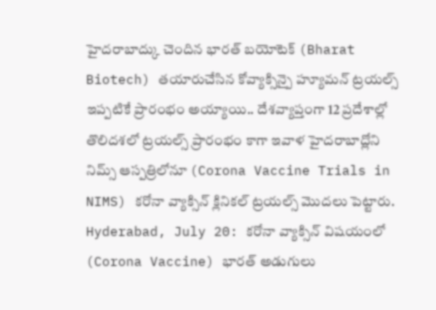హైదరాబాద్కు చెందిన భారత్ బయోటెక్ (Bharat Biotech) తయారుచేసిన కోవ్యాక్సిన్పై హ్యూమన్ ట్రయల్స్ ఇప్పటికే ప్రారంభం అయ్యాయి.. దేశవ్యాప్తంగా 12 ప్రదేశాల్లో తొలిదశలో ట్రయల్స్ ప్రారంభం కాగా ఇవాళ హైదరాబాద్లోని నిమ్స్ ఆస్పత్రిలోనూ (Corona Vaccine Trials in NIMS) కరోనా వ్యాక్సిన్ క్లినికల్ ట్రయల్స్ మొదలు పెట్టారు.
Hyderabad, July 20: కరోనా వ్యాక్సిన్ విషయంలో (Corona Vaccine) భారత్ అడుగులు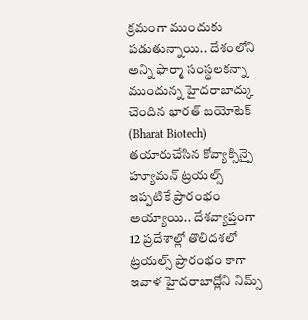క్రమంగా ముందుకు పడుతున్నాయి.. దేశంలోని అన్ని ఫార్మా సంస్థలకన్నా ముందున్న హైదరాబాద్కు చెందిన భారత్ బయోటెక్ (Bharat Biotech) తయారుచేసిన కోవ్యాక్సిన్పై హ్యూమన్ ట్రయల్స్ ఇప్పటికే ప్రారంభం అయ్యాయి.. దేశవ్యాప్తంగా 12 ప్రదేశాల్లో తొలిదశలో ట్రయల్స్ ప్రారంభం కాగా ఇవాళ హైదరాబాద్లోని నిమ్స్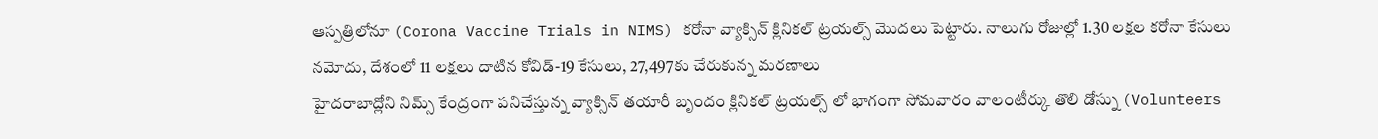ఆస్పత్రిలోనూ (Corona Vaccine Trials in NIMS) కరోనా వ్యాక్సిన్ క్లినికల్ ట్రయల్స్ మొదలు పెట్టారు. నాలుగు రోజుల్లో 1.30 లక్షల కరోనా కేసులు నమోదు, దేశంలో 11 లక్షలు దాటిన కోవిడ్-19 కేసులు, 27,497కు చేరుకున్న మరణాలు
హైదరాబాద్లోని నిమ్స్ కేంద్రంగా పనిచేస్తున్న వ్యాక్సిన్ తయారీ బృందం క్లినికల్ ట్రయల్స్ లో భాగంగా సోమవారం వాలంటీర్కు తొలి డోస్ను (Volunteers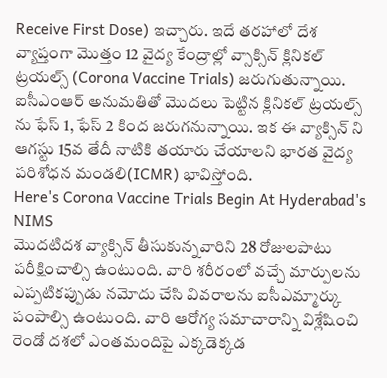Receive First Dose) ఇచ్చారు. ఇదే తరహాలో దేశ వ్యాప్తంగా మొత్తం 12 వైద్య కేంద్రాల్లో వ్సాక్సిన్ క్లినికల్ ట్రయల్స్ (Corona Vaccine Trials) జరుగుతున్నాయి. ఐసీఎంఆర్ అనుమతితో మొదలు పెట్టిన క్లినికల్ ట్రయల్స్ ను ఫేస్ 1, ఫేస్ 2 కింద జరుగనున్నాయి. ఇక ఈ వ్యాక్సిన్ ని ఆగస్టు 15వ తేదీ నాటికి తయారు చేయాలని భారత వైద్య పరిశోధన మండలి(ICMR) భావిస్తోంది.
Here's Corona Vaccine Trials Begin At Hyderabad's NIMS
మొదటిదశ వ్యాక్సిన్ తీసుకున్నవారిని 28 రోజులపాటు పరీక్షించాల్సి ఉంటుంది. వారి శరీరంలో వచ్చే మార్పులను ఎప్పటికప్పుడు నమోదు చేసి వివరాలను ఐసీఎమ్మార్కు పంపాల్సి ఉంటుంది. వారి ఆరోగ్య సమాచారాన్ని విశ్లేషించి రెండో దశలో ఎంతమందిపై ఎక్కడెక్కడ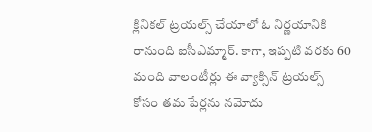క్లినికల్ ట్రయల్స్ చేయాలో ఓ నిర్ణయానికి రానుంది ఐసీఎమ్మార్. కాగా, ఇప్పటి వరకు 60 మంది వాలంటీర్లు ఈ వ్యాక్సిన్ ట్రయల్స్ కోసం తమ పేర్లను నమోదు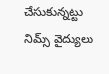చేసుకున్నట్టు నిమ్స్ వైద్యులు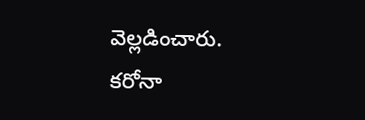వెల్లడించారు.
కరోనా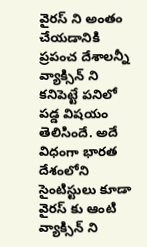వైరస్ ని అంతం చేయడానికి ప్రపంచ దేశాలన్నీ వ్యాక్సిన్ ని కనిపెట్టే పనిలో పడ్డ విషయం తెలిసిందే. అదే విధంగా భారత దేశంలోని సైంటిస్టులు కూడా వైరస్ కు ఆంటి వ్యాక్సిన్ ని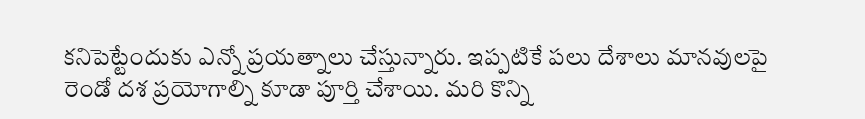కనిపెట్టేందుకు ఎన్నో ప్రయత్నాలు చేస్తున్నారు. ఇప్పటికే పలు దేశాలు మానవులపై రెండో దశ ప్రయోగాల్ని కూడా పూర్తి చేశాయి. మరి కొన్ని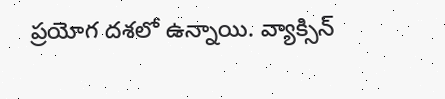ప్రయోగ దశలో ఉన్నాయి. వ్యాక్సిన్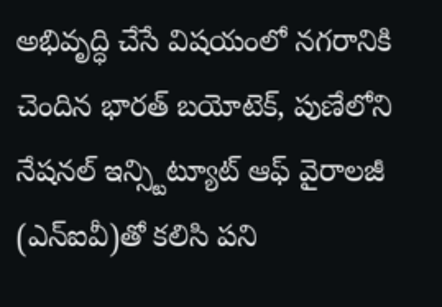అభివృద్ధి చేసే విషయంలో నగరానికి చెందిన భారత్ బయోటెక్, పుణేలోని నేషనల్ ఇన్స్టిట్యూట్ ఆఫ్ వైరాలజీ (ఎన్ఐవీ)తో కలిసి పని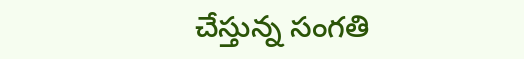చేస్తున్న సంగతి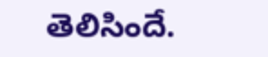తెలిసిందే.